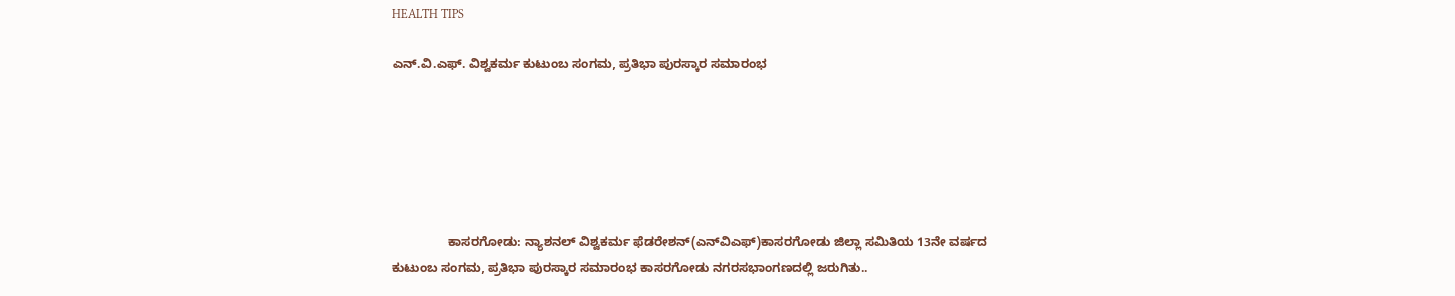HEALTH TIPS

ಎನ್.ವಿ.ಎಫ್. ವಿಶ್ವಕರ್ಮ ಕುಟುಂಬ ಸಂಗಮ, ಪ್ರತಿಭಾ ಪುರಸ್ಕಾರ ಸಮಾರಂಭ






                ಕಾಸರಗೋಡು: ನ್ಯಾಶನಲ್ ವಿಶ್ವಕರ್ಮ ಫೆಡರೇಶನ್(ಎನ್‍ವಿಎಫ್)ಕಾಸರಗೋಡು ಜಿಲ್ಲಾ ಸಮಿತಿಯ 13ನೇ ವರ್ಷದ ಕುಟುಂಬ ಸಂಗಮ, ಪ್ರತಿಭಾ ಪುರಸ್ಕಾರ ಸಮಾರಂಭ ಕಾಸರಗೋಡು ನಗರಸಭಾಂಗಣದಲ್ಲಿ ಜರುಗಿತು..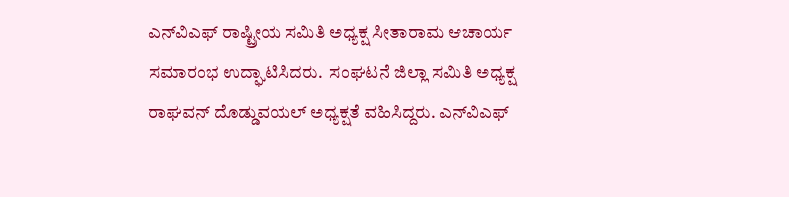ಎನ್‍ವಿಎಫ್ ರಾಷ್ಟ್ರೀಯ ಸಮಿತಿ ಅಧ್ಯಕ್ಷ ಸೀತಾರಾಮ ಆಚಾರ್ಯ ಸಮಾರಂಭ ಉದ್ಘಾಟಿಸಿದರು.  ಸಂಘಟನೆ ಜಿಲ್ಲಾ ಸಮಿತಿ ಅಧ್ಯಕ್ಷ ರಾಘವನ್ ದೊಡ್ಡುವಯಲ್ ಅಧ್ಯಕ್ಷತೆ ವಹಿಸಿದ್ದರು. ಎನ್‍ವಿಎಫ್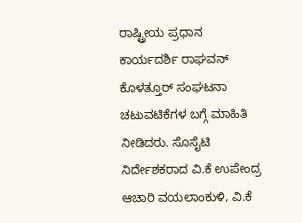ರಾಷ್ಟ್ರೀಯ ಪ್ರಧಾನ ಕಾರ್ಯದರ್ಶಿ ರಾಘವನ್ ಕೊಳತ್ತೂರ್ ಸಂಘಟನಾ ಚಟುವಟಿಕೆಗಳ ಬಗ್ಗೆ ಮಾಹಿತಿ ನೀಡಿದರು. ಸೊಸೈಟಿ ನಿರ್ದೇಶಕರಾದ ವಿ.ಕೆ ಉಪೇಂದ್ರ ಆಚಾರಿ ವಯಲಾಂಕುಳಿ, ವಿ.ಕೆ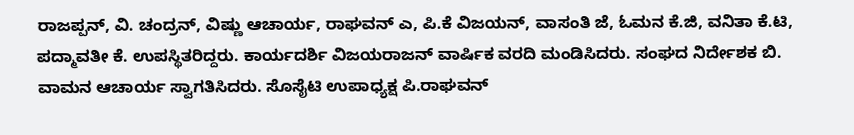ರಾಜಪ್ಪನ್, ವಿ. ಚಂದ್ರನ್, ವಿಷ್ಣು ಆಚಾರ್ಯ, ರಾಘವನ್ ಎ, ಪಿ.ಕೆ ವಿಜಯನ್, ವಾಸಂತಿ ಜೆ, ಓಮನ ಕೆ.ಜಿ, ವನಿತಾ ಕೆ.ಟಿ, ಪದ್ಮಾವತೀ ಕೆ. ಉಪಸ್ಥಿತರಿದ್ದರು. ಕಾರ್ಯದರ್ಶಿ ವಿಜಯರಾಜನ್ ವಾರ್ಷಿಕ ವರದಿ ಮಂಡಿಸಿದರು. ಸಂಘದ ನಿರ್ದೇಶಕ ಬಿ. ವಾಮನ ಆಚಾರ್ಯ ಸ್ವಾಗತಿಸಿದರು. ಸೊಸೈಟಿ ಉಪಾಧ್ಯಕ್ಷ ಪಿ.ರಾಘವನ್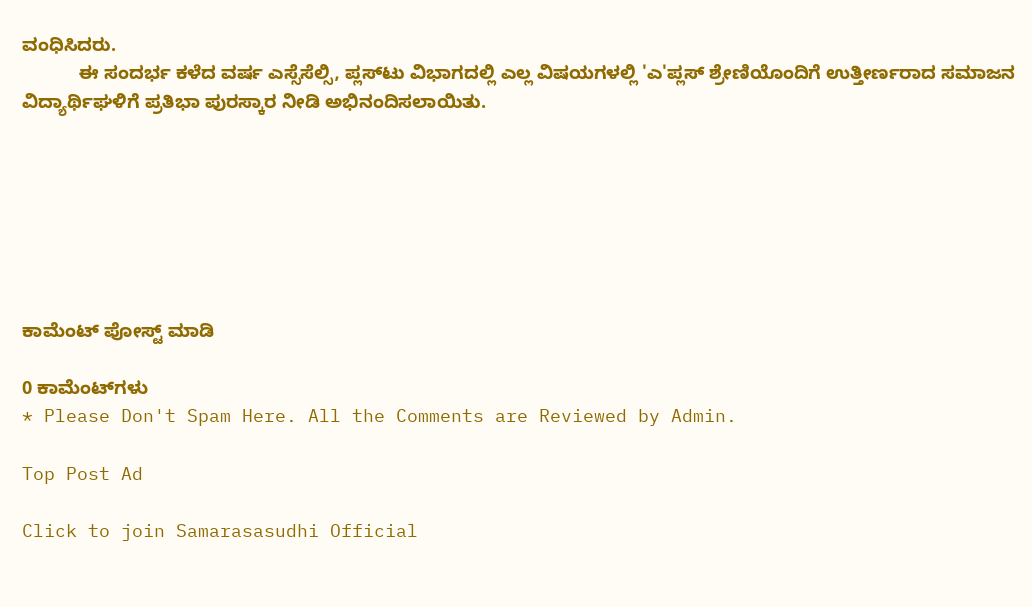ವಂಧಿಸಿದರು.
           ಈ ಸಂದರ್ಭ ಕಳೆದ ವರ್ಷ ಎಸ್ಸೆಸೆಲ್ಸಿ, ಪ್ಲಸ್‍ಟು ವಿಭಾಗದಲ್ಲಿ ಎಲ್ಲ ವಿಷಯಗಳಲ್ಲಿ 'ಎ'ಪ್ಲಸ್ ಶ್ರೇಣಿಯೊಂದಿಗೆ ಉತ್ತೀರ್ಣರಾದ ಸಮಾಜನ ವಿದ್ಯಾರ್ಥಿಘಳಿಗೆ ಪ್ರತಿಭಾ ಪುರಸ್ಕಾರ ನೀಡಿ ಅಭಿನಂದಿಸಲಾಯಿತು.







ಕಾಮೆಂಟ್‌‌ ಪೋಸ್ಟ್‌ ಮಾಡಿ

0 ಕಾಮೆಂಟ್‌ಗಳು
* Please Don't Spam Here. All the Comments are Reviewed by Admin.

Top Post Ad

Click to join Samarasasudhi Official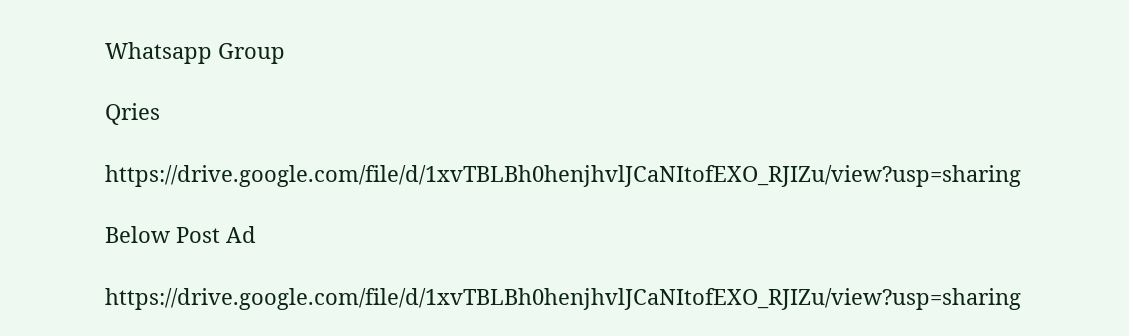Whatsapp Group

Qries

https://drive.google.com/file/d/1xvTBLBh0henjhvlJCaNItofEXO_RJIZu/view?usp=sharing

Below Post Ad

https://drive.google.com/file/d/1xvTBLBh0henjhvlJCaNItofEXO_RJIZu/view?usp=sharing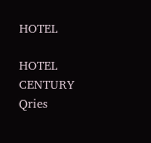HOTEL

HOTEL
CENTURY
Qries